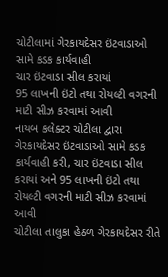ચોટીલામાં ગેરકાયદેસર ઇંટવાડાઓ સામે કડક કાર્યવાહી
ચાર ઇંટવાડા સીલ કરાયાં
95 લાખની ઇંટો તથા રોયલ્ટી વગરની માટી સીઝ કરવામાં આવી
નાયબ કલેક્ટર ચોટીલા દ્વારા ગેરકાયદેસર ઇંટવાડાઓ સામે કડક કાર્યવાહી કરી, ચાર ઇંટવાડા સીલ કરાયાં અને 95 લાખની ઇંટો તથા રોયલ્ટી વગરની માટી સીઝ કરવામાં આવી
ચોટીલા તાલુકા હેઠળ ગેરકાયદેસર રીતે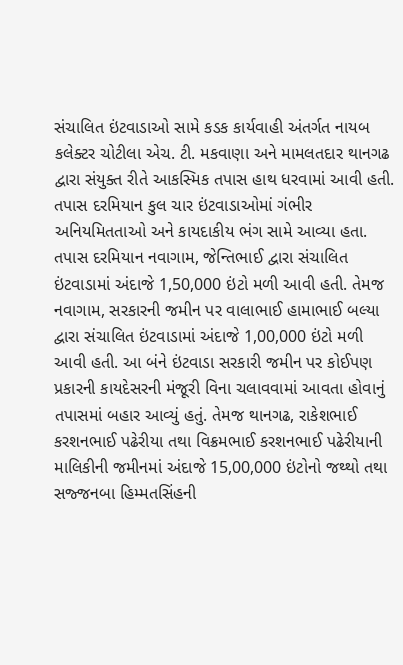સંચાલિત ઇંટવાડાઓ સામે કડક કાર્યવાહી અંતર્ગત નાયબ કલેક્ટર ચોટીલા એચ. ટી. મકવાણા અને મામલતદાર થાનગઢ દ્વારા સંયુક્ત રીતે આકસ્મિક તપાસ હાથ ધરવામાં આવી હતી. તપાસ દરમિયાન કુલ ચાર ઇંટવાડાઓમાં ગંભીર અનિયમિતતાઓ અને કાયદાકીય ભંગ સામે આવ્યા હતા. તપાસ દરમિયાન નવાગામ, જેન્તિભાઈ દ્વારા સંચાલિત ઇંટવાડામાં અંદાજે 1,50,000 ઇંટો મળી આવી હતી. તેમજ નવાગામ, સરકારની જમીન પર વાલાભાઈ હામાભાઈ બલ્યા દ્વારા સંચાલિત ઇંટવાડામાં અંદાજે 1,00,000 ઇંટો મળી આવી હતી. આ બંને ઇંટવાડા સરકારી જમીન પર કોઈપણ પ્રકારની કાયદેસરની મંજૂરી વિના ચલાવવામાં આવતા હોવાનું તપાસમાં બહાર આવ્યું હતું. તેમજ થાનગઢ, રાકેશભાઈ કરશનભાઈ પઢેરીયા તથા વિક્રમભાઈ કરશનભાઈ પઢેરીયાની માલિકીની જમીનમાં અંદાજે 15,00,000 ઇંટોનો જથ્થો તથા સજ્જનબા હિમ્મતસિંહની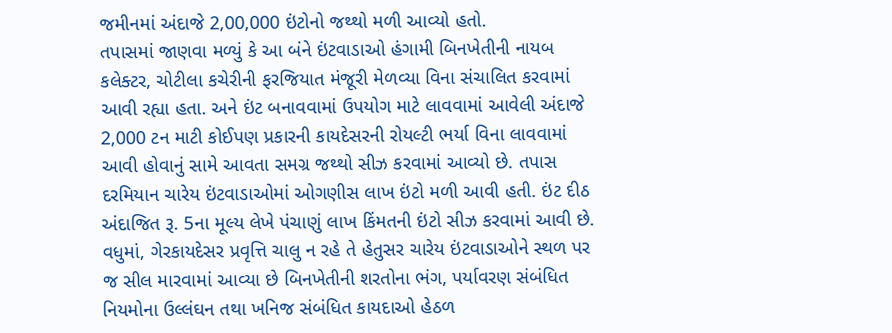જમીનમાં અંદાજે 2,00,000 ઇંટોનો જથ્થો મળી આવ્યો હતો.
તપાસમાં જાણવા મળ્યું કે આ બંને ઇંટવાડાઓ હંગામી બિનખેતીની નાયબ કલેક્ટર, ચોટીલા કચેરીની ફરજિયાત મંજૂરી મેળવ્યા વિના સંચાલિત કરવામાં આવી રહ્યા હતા. અને ઇંટ બનાવવામાં ઉપયોગ માટે લાવવામાં આવેલી અંદાજે 2,000 ટન માટી કોઈપણ પ્રકારની કાયદેસરની રોયલ્ટી ભર્યા વિના લાવવામાં આવી હોવાનું સામે આવતા સમગ્ર જથ્થો સીઝ કરવામાં આવ્યો છે. તપાસ દરમિયાન ચારેય ઇંટવાડાઓમાં ઓગણીસ લાખ ઇંટો મળી આવી હતી. ઇંટ દીઠ અંદાજિત રૂ. 5ના મૂલ્ય લેખે પંચાણું લાખ કિંમતની ઇંટો સીઝ કરવામાં આવી છે. વધુમાં, ગેરકાયદેસર પ્રવૃત્તિ ચાલુ ન રહે તે હેતુસર ચારેય ઇંટવાડાઓને સ્થળ પર જ સીલ મારવામાં આવ્યા છે બિનખેતીની શરતોના ભંગ, પર્યાવરણ સંબંધિત નિયમોના ઉલ્લંઘન તથા ખનિજ સંબંધિત કાયદાઓ હેઠળ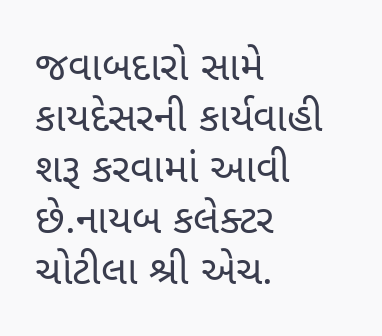જવાબદારો સામે કાયદેસરની કાર્યવાહી શરૂ કરવામાં આવી છે.નાયબ કલેક્ટર ચોટીલા શ્રી એચ.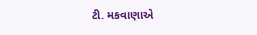ટી. મકવાણાએ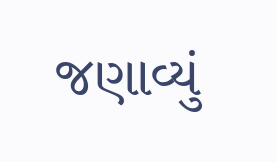જણાવ્યું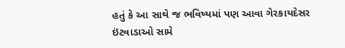હતું કે આ સાથે જ ભવિષ્યમાં પણ આવા ગેરકાયદેસર ઇંટવાડાઓ સામે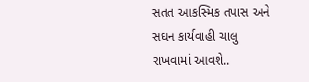સતત આકસ્મિક તપાસ અને સઘન કાર્યવાહી ચાલુ રાખવામાં આવશે..